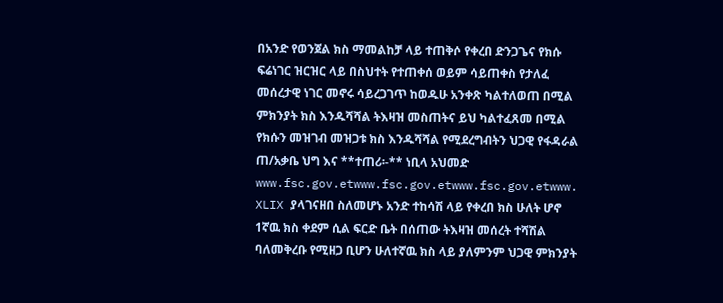በአንድ የወንጀል ክስ ማመልከቻ ላይ ተጠቅሶ የቀረበ ድንጋጌና የክሱ ፍሬነገር ዝርዝር ላይ በስህተት የተጠቀሰ ወይም ሳይጠቀስ የታለፈ መሰረታዊ ነገር መኖሩ ሳይረጋገጥ ከወዱሁ አንቀጽ ካልተለወጠ በሚል ምክንያት ክስ እንዱሻሻል ትእዛዝ መስጠትና ይህ ካልተፈጸመ በሚል የክሱን መዝገብ መዝጋቱ ክስ እንዱሻሻል የሚደረግብትን ህጋዊ የፋዳራል ጠ/አቃቤ ህግ እና **ተጠሪ፡-** ነቢላ አህመድ www.fsc.gov.etwww.fsc.gov.etwww.fsc.gov.etwww. XLIX ያላገናዘበ ስለመሆኑ አንድ ተከሳሽ ላይ የቀረበ ክስ ሁለት ሆኖ 1ኛዉ ክስ ቀደም ሲል ፍርድ ቤት በሰጠው ትእዛዝ መሰረት ተሻሽል ባለመቅረቡ የሚዘጋ ቢሆን ሁለተኛዉ ክስ ላይ ያለምንም ህጋዊ ምክንያት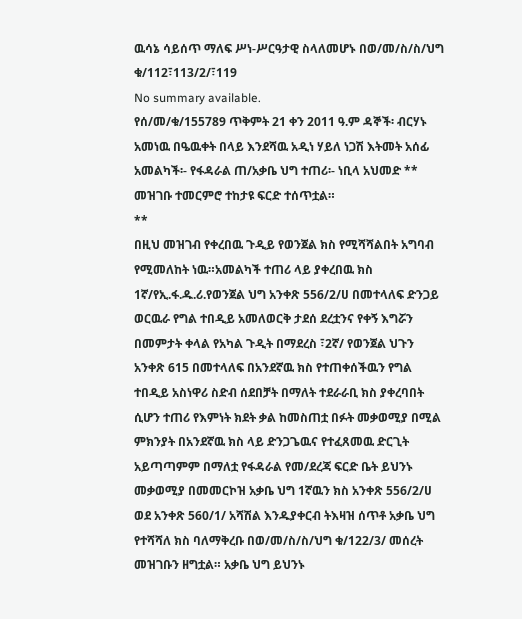ዉሳኔ ሳይሰጥ ማለፍ ሥነ-ሥርዓታዊ ስላለመሆኑ በወ/መ/ስ/ስ/ህግ ቁ/112፣113/2/፣119
No summary available.
የሰ/መ/ቁ/155789 ጥቅምት 21 ቀን 2011 ዓ.ም ዳኞች፡ ብርሃኑ አመነዉ በዔዉቀት በላይ እንደሻዉ አዲነ ሃይለ ነጋሽ እትመት አሰፊ አመልካች፡- የፋዳራል ጠ/አቃቤ ህግ ተጠሪ፡- ነቢላ አህመድ **
መዝገቡ ተመርምሮ ተከታዩ ፍርድ ተሰጥቷል።
**
በዚህ መዝገብ የቀረበዉ ጉዲይ የወንጀል ክስ የሚሻሻልበት አግባብ የሚመለከት ነዉ።አመልካች ተጠሪ ላይ ያቀረበዉ ክስ 1ኛ/የኢ.ፋ.ዱ.ሪ.የወንጀል ህግ አንቀጽ 556/2/ሀ በመተላለፍ ድንጋይ ወርዉራ የግል ተበዲይ አመለወርቅ ታደሰ ደረቷንና የቀኝ እግሯን በመምታት ቀላል የአካል ጉዲት በማደረስ ፣2ኛ/ የወንጀል ህጉን አንቀጽ 615 በመተላለፍ በአንደኛዉ ክስ የተጠቀሰችዉን የግል ተበዲይ አስነዋሪ ስድብ ሰደበቻት በማለት ተደራራቢ ክስ ያቀረባበት ሲሆን ተጠሪ የእምነት ክደት ቃል ከመስጠቷ በፉት መቃወሚያ በሚል ምክንያት በአንደኛዉ ክስ ላይ ድንጋጌዉና የተፈጸመዉ ድርጊት አይጣጣምም በማለቷ የፋዳራል የመ/ደረጃ ፍርድ ቤት ይህንኑ መቃወሚያ በመመርኮዝ አቃቤ ህግ 1ኛዉን ክስ አንቀጽ 556/2/ሀ ወደ አንቀጽ 560/1/ አሻሽል እንዱያቀርብ ትእዛዝ ሰጥቶ አቃቤ ህግ የተሻሻለ ክስ ባለማቅረቡ በወ/መ/ስ/ስ/ህግ ቁ/122/3/ መሰረት መዝገቡን ዘግቷል። አቃቤ ህግ ይህንኑ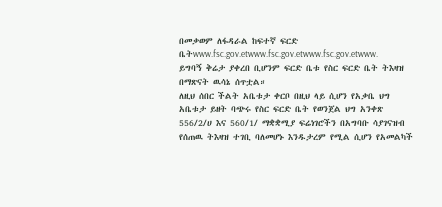በመቃወም ለፋዳራል ከፍተኛ ፍርድ ቤትwww.fsc.gov.etwww.fsc.gov.etwww.fsc.gov.etwww.
ይግባኝ ቅሬታ ያቀረበ ቢሆንም ፍርድ ቤቱ የስር ፍርድ ቤት ትእዛዝ በማጽናት ዉሳኔ ሰጥቷል።
ለዚህ ሰበር ችልት አቤቱታ ቀርቦ በዚህ ላይ ሲሆን የአቃቤ ህግ አቤቱታ ይዘት ባጭሩ የስር ፍርድ ቤት የወንጀል ህግ አንቀጽ 556/2/ሀ እና 560/1/ ማቋቋሚያ ፍሬነገሮችን በአግባቡ ሳያገናዝብ የሰጠዉ ትእዛዝ ተገቢ ባለመሆኑ እንዱታረም የሚል ሲሆን የአመልካች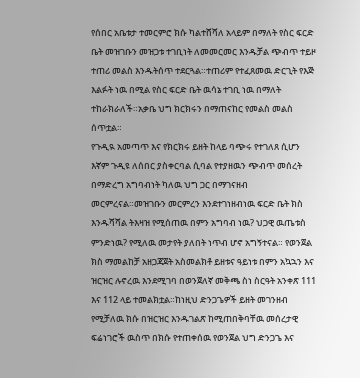የሰበር አቤቱታ ተመርምሮ ክሱ ካልተሸሻለ አላይም በማለት የስር ፍርድ ቤት መዝገቡን መዝጋቱ ተገቢነት ለመመርመር እንዱቻል ጭብጥ ተይዞ ተጠሪ መልስ እንዱትሰጥ ተደርጓል።ተጠሪም የተፈጸመዉ ድርጊት የእጅ እልፉት ነዉ በሚል የስር ፍርድ ቤት ዉሳኔ ተገቢ ነዉ በማለት ተከራክራለች።አቃቤ ህግ ክርክሩን በማጠናከር የመልስ መልስ ሰጥቷል።
የጉዲዪ አመጣጥ እና የክርክሩ ይዘት ከላይ ባጭሩ የተገለጸ ሲሆን እኛም ጉዲዩ ለሰበር ያስቀርባል ሲባል የተያዘዉን ጭብጥ መሰረት በማድረግ አግባብነት ካለዉ ህግ ጋር በማገናዘብ መርምረናል።መዝገቡን መርምረን እንደተገነዘብነዉ ፍርድ ቤት ክስ እንዱሻሻል ትእዛዝ የሚሰጠዉ በምን አግባብ ነዉ? ህጋዊ ዉጤቱስ ምንድነዉ? የሚለዉ መታየት ያለበት ነጥብ ሆኖ አግኝተናል። የወንጀል ክስ ማመልከቻ አዘጋጃጀት አስመልክቶ ይዘቱና ዓይነቱ በምን አኳኋን እና ዝርዝር ሉኖረዉ እንደሚገባ በወንጀለኛ መቅጫ ስነ ስርዓት አንቀጽ 111 እና 112 ላይ ተመልክቷል።ከነዚህ ድንጋጌዎች ይዘት መገንዘብ የሚቻለዉ ክሱ በዝርዝር እንዱገልጽ ከሚጠበቅባቸዉ መሰረታዊ ፍሬነገሮች ዉስጥ በክሱ የተጠቀሰዉ የወንጀል ህግ ድንጋጌ እና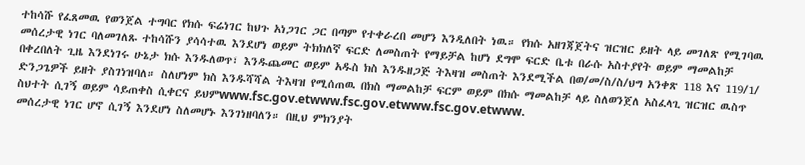ተከሳሹ የፈጸመዉ የወንጀል ተግባር የክሱ ፍሬነገር ከህጉ አነጋገር ጋር በጣም የተቀራረበ መሆን እንዲለበት ነዉ። የክሱ አዘገጃጀትና ዝርዝር ይዘት ላይ መገለጽ የሚገባዉ መሰረታዊ ነገር ባለመገለጹ ተከሳሹን ያሳሳተዉ እንደሆነ ወይም ትክክለኛ ፍርድ ለመስጠት የማይቻል ከሆነ ደግሞ ፍርድ ቤቱ በራሱ አስተያየት ወይም ማመልከቻ በቀረበለት ጊዜ እንደነገሩ ሁኔታ ክሱ እንዱለወጥ፣ እንዱጨመር ወይም አዱስ ክስ እንዱዘጋጅ ትእዛዝ መስጠት እንደሚችል በወ/መ/ስ/ስ/ህግ አንቀጽ 118 እና 119/1/ ድንጋጌዎች ይዘት ያስገነዝባለ። ስለሆነም ክስ እንዱሻሻል ትእዛዝ የሚሰጠዉ በክስ ማመልከቻ ፍርም ወይም በክሱ ማመልከቻ ላይ ስለወንጀለ አስፈላጊ ዝርዝር ዉስጥ ስህተት ሲገኝ ወይም ሳይጠቀስ ሲቀርና ይህምwww.fsc.gov.etwww.fsc.gov.etwww.fsc.gov.etwww.
መሰረታዊ ነገር ሆኖ ሲገኝ እንደሆነ ስለመሆኑ እንገነዘባለን። በዚህ ምክንያት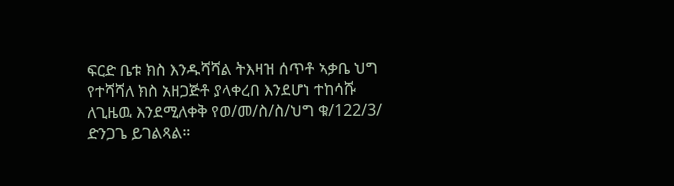ፍርድ ቤቱ ክስ እንዱሻሻል ትእዛዝ ሰጥቶ ኣቃቤ ህግ የተሻሻለ ክስ አዘጋጅቶ ያላቀረበ እንደሆነ ተከሳሹ ለጊዜዉ እንደሚለቀቅ የወ/መ/ስ/ስ/ህግ ቁ/122/3/ ድንጋጌ ይገልጻል።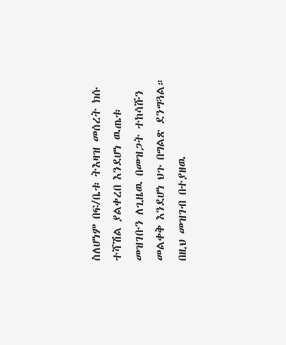ስለሆነም በፍ/ቤቱ ትእዛዝ መሰረት ክሱ ተሻሽል ያልቀረበ እንደሆነ ዉጤቱ መዝገቡን ለጊዜዉ በመዝጋት ተከሳሹን መልቀቅ እንደሆነ ህጉ በግልጽ ደንግጓል።
በዚህ መዝገብ በተያዘዉ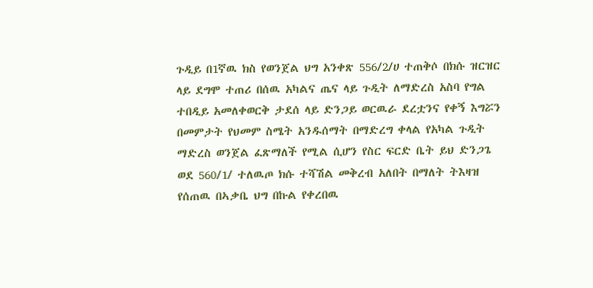ጉዲይ በ1ኛዉ ክስ የወንጀል ህግ አንቀጽ 556/2/ሀ ተጠቅሶ በክሱ ዝርዝር ላይ ደግሞ ተጠሪ በሰዉ አካልና ጤና ላይ ጉዲት ለማድረስ አስባ የግል ተበዲይ አመለቀወርቅ ታደሰ ላይ ድንጋይ ወርዉራ ደረቷንና የቀኝ እግሯን በመምታት የህመም ስሜት አንዱሰማት በማድረግ ቀላል የአካል ጉዲት ማድረስ ወንጀል ፈጽማለች የሚል ሲሆን የስር ፍርድ ቤት ይህ ድንጋጌ ወደ 560/1/ ተለዉጦ ክሱ ተሻሽል መቅረብ አለበት በማለት ትእዛዝ የሰጠዉ በኣቃቤ ህግ በኩል የቀረበዉ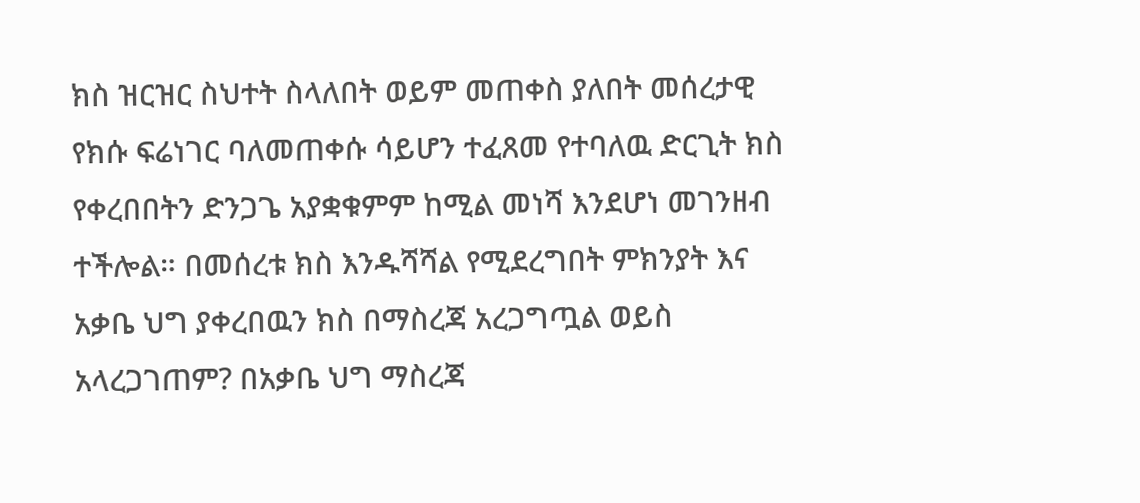ክስ ዝርዝር ስህተት ስላለበት ወይም መጠቀስ ያለበት መሰረታዊ የክሱ ፍሬነገር ባለመጠቀሱ ሳይሆን ተፈጸመ የተባለዉ ድርጊት ክስ የቀረበበትን ድንጋጌ አያቋቁምም ከሚል መነሻ እንደሆነ መገንዘብ ተችሎል። በመሰረቱ ክስ እንዱሻሻል የሚደረግበት ምክንያት እና አቃቤ ህግ ያቀረበዉን ክስ በማስረጃ አረጋግጧል ወይስ አላረጋገጠም? በአቃቤ ህግ ማስረጃ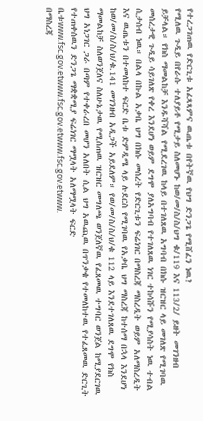የተረጋገጠዉ የድርጊቱ አፈጻጻምና ዉጤቱ በየትኛዉ የህግ ድንጋጌ የሚሸፈን ነዉ?
የሚለዉ ጉዲይ በየራሱ ተለያይቶ የሚታይ ስለመሆኑ ከወ/መ/ስ/ስ/ህግ ቁ/119 እና 113/2/ ይዘት መገንዘብ ይቻላል። የክስ ማመልከቻ እንዱሻሻል የሚደረገዉ ከላይ በተገለጸዉ አግባብ በክሱ ዝርዝር ላይ መገለጽ የሚገባዉ መሰረታዊ ጉዲይ ሳይገለጽ የቀረ እንደሆነ ወይም ደግሞ ያለአግባብ የተገለጸዉ ነገር ተከሳሹን የሚያሳስት ነዉ ተብል ሲታሰብ ነዉ። በልላ በኩል አቃቤ ህግ በክሱ መሰረት የድርጊቱን ፍሬነገር በማስረጃ ማስረዲት ወይም አለማስረዲት እና ዉጤቱን በተመለከተ ፍርድ ቤቱ ድምዲሜ ላይ ሉደርስ የሚገባዉ የአቃቤ ህግ ማስረጃ ከተሰማ በኋላ እንደሆነ ከወ/መ/ስ/ስ/ህ/ቁ.141 መገንዘብ አዲጋች አይደለም። የወ/መ/ስ/ስ/ህ/ቁ 112 ላይ እንደተገለጸዉ ደግሞ የክስ ማመልከቻ ስለወንጀለና ስለሁኔታዉ የሚሰጠዉ ዝርዝር መግለጫ ወንጀለኛዉ የፈጸመዉ ተግባር ወንጀል ከሚያደርገዉ ህግ አነጋገር ጋራ በጣም የተቀራረበ መሆን አለበት ሲል ህግ አዉጪዉ በጥንቃቄ የተመለከተዉ የተፈጸመዉ ድርጊት የተጠቀሰዉን ድንጋጌ ማቋቋሚያ ፍሬነገር ማሟላት አለማሟላት ፍርድ ቤቱwww.fsc.gov.etwww.fsc.gov.etwww.fsc.gov.etwww.
በማስረጃ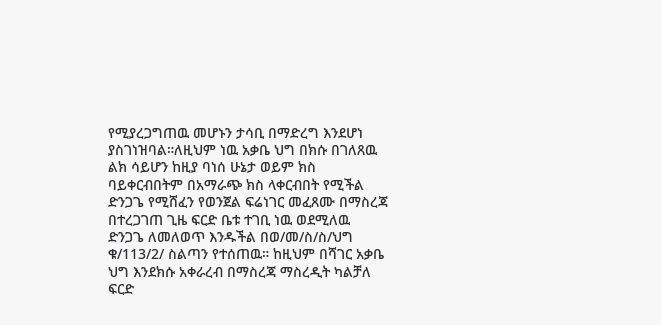የሚያረጋግጠዉ መሆኑን ታሳቢ በማድረግ እንደሆነ ያስገነዝባል።ለዚህም ነዉ አቃቤ ህግ በክሱ በገለጸዉ ልክ ሳይሆን ከዚያ ባነሰ ሁኔታ ወይም ክስ ባይቀርብበትም በአማራጭ ክስ ላቀርብበት የሚችል ድንጋጌ የሚሸፈን የወንጀል ፍሬነገር መፈጸሙ በማስረጃ በተረጋገጠ ጊዜ ፍርድ ቤቱ ተገቢ ነዉ ወደሚለዉ ድንጋጌ ለመለወጥ እንዱችል በወ/መ/ስ/ስ/ህግ ቁ/113/2/ ስልጣን የተሰጠዉ። ከዚህም በሻገር አቃቤ ህግ እንደክሱ አቀራረብ በማስረጃ ማስረዲት ካልቻለ ፍርድ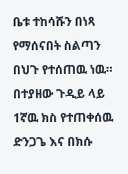ቤቱ ተከሳሹን በነጻ የማሰናበት ስልጣን በህጉ የተሰጠዉ ነዉ።
በተያዘው ጉዲይ ላይ 1ኛዉ ክስ የተጠቀሰዉ ድንጋጌ እና በክሱ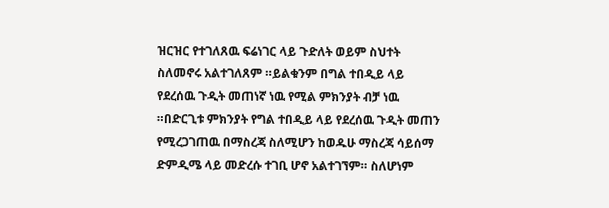ዝርዝር የተገለጸዉ ፍሬነገር ላይ ጉድለት ወይም ስህተት ስለመኖሩ አልተገለጸም ።ይልቁንም በግል ተበዲይ ላይ የደረሰዉ ጉዲት መጠነኛ ነዉ የሚል ምክንያት ብቻ ነዉ ።በድርጊቱ ምክንያት የግል ተበዲይ ላይ የደረሰዉ ጉዲት መጠን የሚረጋገጠዉ በማስረጃ ስለሚሆን ከወዱሁ ማስረጃ ሳይሰማ ድምዲሜ ላይ መድረሱ ተገቢ ሆኖ አልተገኘም። ስለሆነም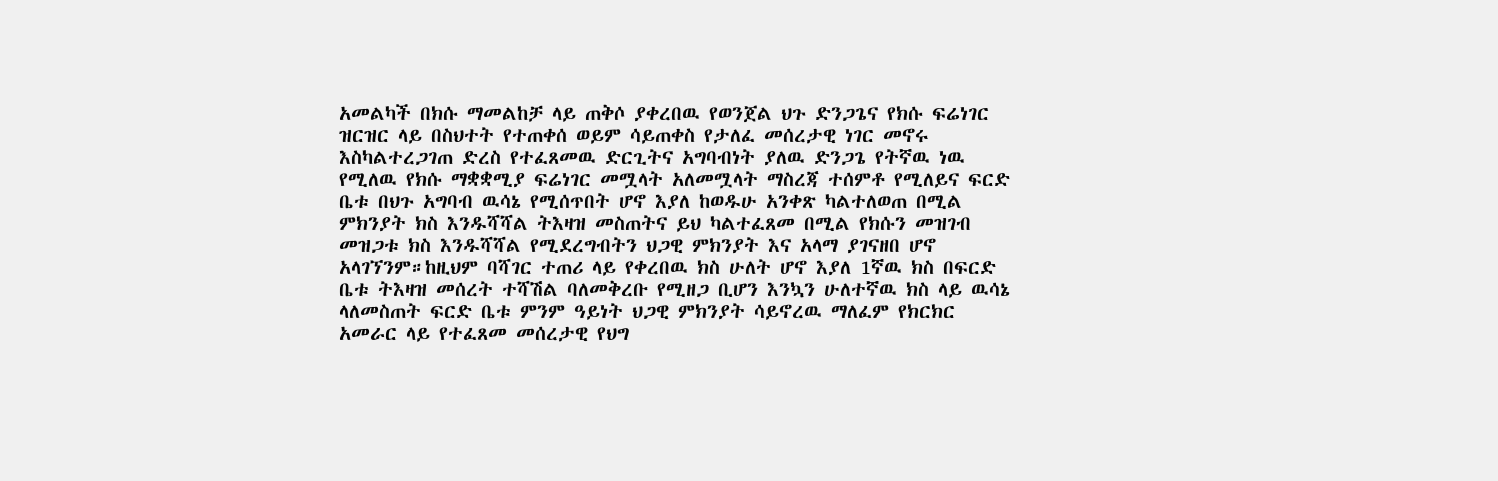አመልካች በክሱ ማመልከቻ ላይ ጠቅሶ ያቀረበዉ የወንጀል ህጉ ድንጋጌና የክሱ ፍሬነገር ዝርዝር ላይ በስህተት የተጠቀሰ ወይም ሳይጠቀስ የታለፈ መሰረታዊ ነገር መኖሩ እስካልተረጋገጠ ድረስ የተፈጸመዉ ድርጊትና አግባብነት ያለዉ ድንጋጌ የትኛዉ ነዉ የሚለዉ የክሱ ማቋቋሚያ ፍሬነገር መሟላት አለመሟላት ማስረጃ ተሰምቶ የሚለይና ፍርድ ቤቱ በህጉ አግባብ ዉሳኔ የሚሰጥበት ሆኖ እያለ ከወዱሁ አንቀጽ ካልተለወጠ በሚል ምክንያት ክስ እንዱሻሻል ትእዛዝ መስጠትና ይህ ካልተፈጸመ በሚል የክሱን መዝገብ መዝጋቱ ክስ እንዱሻሻል የሚደረግብትን ህጋዊ ምክንያት እና አላማ ያገናዘበ ሆኖ አላገኘንም።ከዚህም ባሻገር ተጠሪ ላይ የቀረበዉ ክስ ሁለት ሆኖ እያለ 1ኛዉ ክስ በፍርድ ቤቱ ትእዛዝ መሰረት ተሻሽል ባለመቅረቡ የሚዘጋ ቢሆን እንኳን ሁለተኛዉ ክስ ላይ ዉሳኔ ላለመስጠት ፍርድ ቤቱ ምንም ዓይነት ህጋዊ ምክንያት ሳይኖረዉ ማለፈም የክርክር አመራር ላይ የተፈጸመ መሰረታዊ የህግ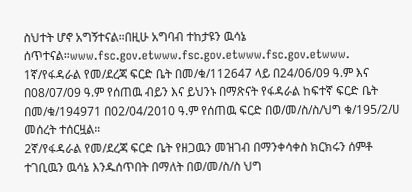ስህተት ሆኖ አግኝተናል።በዚሁ አግባብ ተከታዩን ዉሳኔ ሰጥተናል።www.fsc.gov.etwww.fsc.gov.etwww.fsc.gov.etwww.
1ኛ/የፋዳራል የመ/ደረጃ ፍርድ ቤት በመ/ቁ/112647 ላይ በ24/06/09 ዓ.ም እና በ08/07/09 ዓ.ም የሰጠዉ ብይን እና ይህንኑ በማጽናት የፋዳራል ከፍተኛ ፍርድ ቤት በመ/ቁ/194971 በ02/04/2010 ዓ.ም የሰጠዉ ፍርድ በወ/መ/ስ/ስ/ህግ ቁ/195/2/ሀ መሰረት ተሰርዟል።
2ኛ/የፋዳራል የመ/ደረጃ ፍርድ ቤት የዘጋዉን መዝገብ በማንቀሳቀስ ክርክሩን ሰምቶ ተገቢዉን ዉሳኔ እንዱሰጥበት በማለት በወ/መ/ስ/ስ ህግ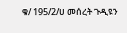ቁ/ 195/2/ሀ መሰረት ጉዲዩን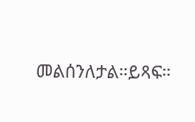መልሰንለታል።ይጻፍ።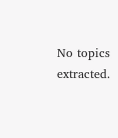No topics extracted.